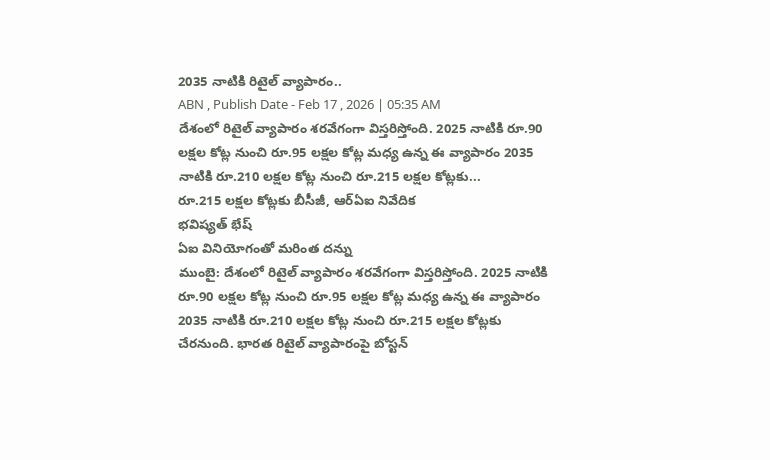2035 నాటికి రిటైల్ వ్యాపారం..
ABN , Publish Date - Feb 17 , 2026 | 05:35 AM
దేశంలో రిటైల్ వ్యాపారం శరవేగంగా విస్తరిస్తోంది. 2025 నాటికి రూ.90 లక్షల కోట్ల నుంచి రూ.95 లక్షల కోట్ల మధ్య ఉన్న ఈ వ్యాపారం 2035 నాటికి రూ.210 లక్షల కోట్ల నుంచి రూ.215 లక్షల కోట్లకు...
రూ.215 లక్షల కోట్లకు బీసీజీ, ఆర్ఏఐ నివేదిక
భవిష్యత్ భేష్
ఏఐ వినియోగంతో మరింత దన్ను
ముంబై: దేశంలో రిటైల్ వ్యాపారం శరవేగంగా విస్తరిస్తోంది. 2025 నాటికి రూ.90 లక్షల కోట్ల నుంచి రూ.95 లక్షల కోట్ల మధ్య ఉన్న ఈ వ్యాపారం 2035 నాటికి రూ.210 లక్షల కోట్ల నుంచి రూ.215 లక్షల కోట్లకు చేరనుంది. భారత రిటైల్ వ్యాపారంపై బోస్టన్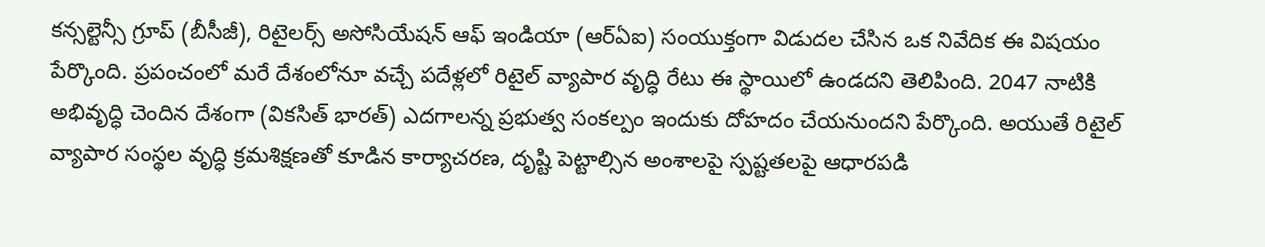కన్సల్టెన్సీ గ్రూప్ (బీసీజీ), రిటైలర్స్ అసోసియేషన్ ఆఫ్ ఇండియా (ఆర్ఏఐ) సంయుక్తంగా విడుదల చేసిన ఒక నివేదిక ఈ విషయం పేర్కొంది. ప్రపంచంలో మరే దేశంలోనూ వచ్చే పదేళ్లలో రిటైల్ వ్యాపార వృద్ధి రేటు ఈ స్థాయిలో ఉండదని తెలిపింది. 2047 నాటికి అభివృద్ధి చెందిన దేశంగా (వికసిత్ భారత్) ఎదగాలన్న ప్రభుత్వ సంకల్పం ఇందుకు దోహదం చేయనుందని పేర్కొంది. అయుతే రిటైల్ వ్యాపార సంస్థల వృద్ధి క్రమశిక్షణతో కూడిన కార్యాచరణ, దృష్టి పెట్టాల్సిన అంశాలపై స్పష్టతలపై ఆధారపడి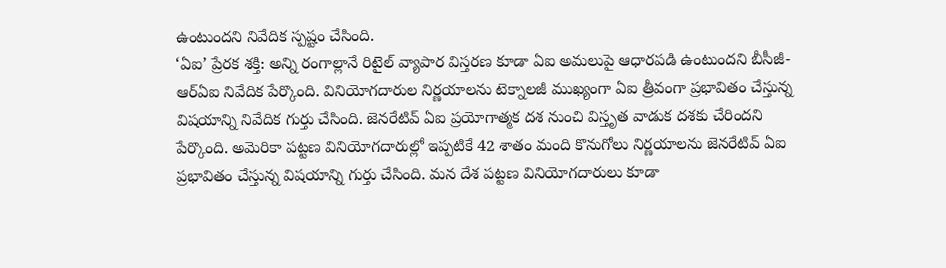ఉంటుందని నివేదిక స్పష్టం చేసింది.
‘ఏఐ’ ప్రేరక శక్తి: అన్ని రంగాల్లానే రిటైల్ వ్యాపార విస్తరణ కూడా ఏఐ అమలుపై ఆధారపడి ఉంటుందని బీసీజీ-ఆర్ఏఐ నివేదిక పేర్కొంది. వినియోగదారుల నిర్ణయాలను టెక్నాలజీ ముఖ్యంగా ఏఐ త్రీవంగా ప్రభావితం చేస్తున్న విషయాన్ని నివేదిక గుర్తు చేసింది. జెనరేటివ్ ఏఐ ప్రయోగాత్మక దశ నుంచి విస్తృత వాడుక దశకు చేరిందని పేర్కొంది. అమెరికా పట్టణ వినియోగదారుల్లో ఇప్పటికే 42 శాతం మంది కొనుగోలు నిర్ణయాలను జెనరేటివ్ ఏఐ ప్రభావితం చేస్తున్న విషయాన్ని గుర్తు చేసింది. మన దేశ పట్టణ వినియోగదారులు కూడా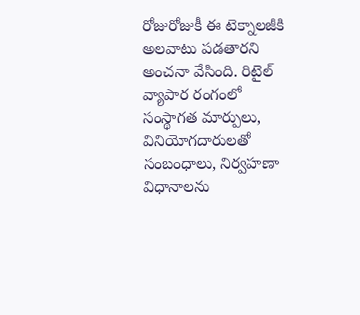రోజురోజుకీ ఈ టెక్నాలజీకి అలవాటు పడతారని అంచనా వేసింది. రిటైల్ వ్యాపార రంగంలో సంస్థాగత మార్పులు, వినియోగదారులతో సంబంధాలు, నిర్వహణా విధానాలను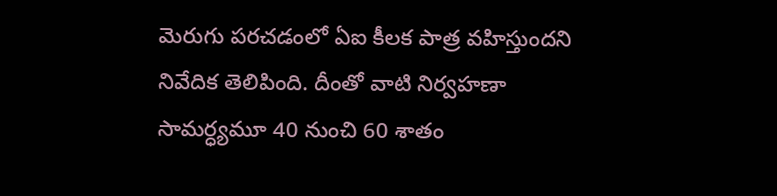మెరుగు పరచడంలో ఏఐ కీలక పాత్ర వహిస్తుందని నివేదిక తెలిపింది. దీంతో వాటి నిర్వహణా సామర్ధ్యమూ 40 నుంచి 60 శాతం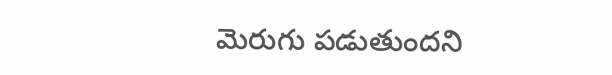మెరుగు పడుతుందని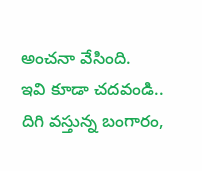అంచనా వేసింది.
ఇవి కూడా చదవండి..
దిగి వస్తున్న బంగారం,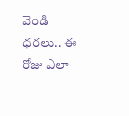వెండి ధరలు.. ఈ రోజు ఎలా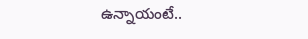ఉన్నాయంటే..